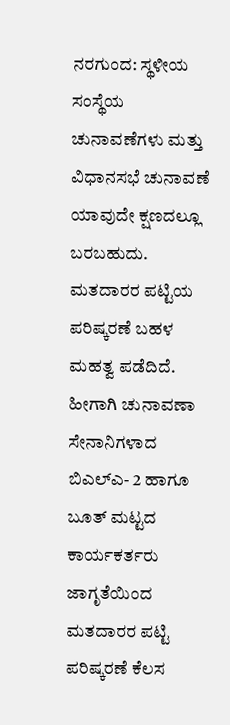ನರಗುಂದ: ಸ್ಥಳೀಯ ಸಂಸ್ಥೆಯ ಚುನಾವಣೆಗಳು ಮತ್ತು ವಿಧಾನಸಭೆ ಚುನಾವಣೆ ಯಾವುದೇ ಕ್ಷಣದಲ್ಲೂ ಬರಬಹುದು. ಮತದಾರರ ಪಟ್ಟಿಯ ಪರಿಷ್ಕರಣೆ ಬಹಳ ಮಹತ್ವ ಪಡೆದಿದೆ. ಹೀಗಾಗಿ ಚುನಾವಣಾ ಸೇನಾನಿಗಳಾದ ಬಿಎಲ್ಎ- 2 ಹಾಗೂ ಬೂತ್ ಮಟ್ಟದ ಕಾರ್ಯಕರ್ತರು ಜಾಗೃತೆಯಿಂದ ಮತದಾರರ ಪಟ್ಟಿ ಪರಿಷ್ಕರಣೆ ಕೆಲಸ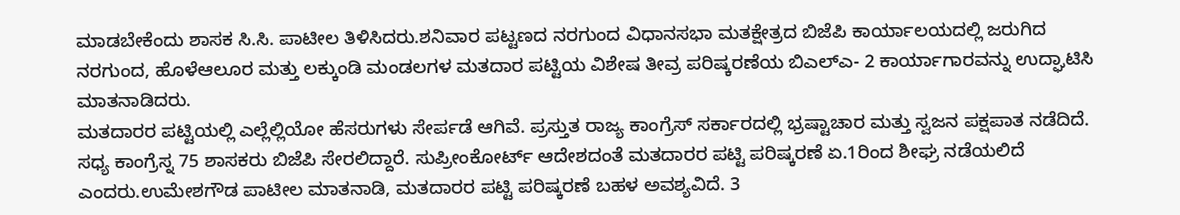ಮಾಡಬೇಕೆಂದು ಶಾಸಕ ಸಿ.ಸಿ. ಪಾಟೀಲ ತಿಳಿಸಿದರು.ಶನಿವಾರ ಪಟ್ಟಣದ ನರಗುಂದ ವಿಧಾನಸಭಾ ಮತಕ್ಷೇತ್ರದ ಬಿಜೆಪಿ ಕಾರ್ಯಾಲಯದಲ್ಲಿ ಜರುಗಿದ ನರಗುಂದ, ಹೊಳೆಆಲೂರ ಮತ್ತು ಲಕ್ಕುಂಡಿ ಮಂಡಲಗಳ ಮತದಾರ ಪಟ್ಟಿಯ ವಿಶೇಷ ತೀವ್ರ ಪರಿಷ್ಕರಣೆಯ ಬಿಎಲ್ಎ- 2 ಕಾರ್ಯಾಗಾರವನ್ನು ಉದ್ಘಾಟಿಸಿ ಮಾತನಾಡಿದರು.
ಮತದಾರರ ಪಟ್ಟಿಯಲ್ಲಿ ಎಲ್ಲೆಲ್ಲಿಯೋ ಹೆಸರುಗಳು ಸೇರ್ಪಡೆ ಆಗಿವೆ. ಪ್ರಸ್ತುತ ರಾಜ್ಯ ಕಾಂಗ್ರೆಸ್ ಸರ್ಕಾರದಲ್ಲಿ ಭ್ರಷ್ಟಾಚಾರ ಮತ್ತು ಸ್ವಜನ ಪಕ್ಷಪಾತ ನಡೆದಿದೆ. ಸಧ್ಯ ಕಾಂಗ್ರೆಸ್ನ 75 ಶಾಸಕರು ಬಿಜೆಪಿ ಸೇರಲಿದ್ದಾರೆ. ಸುಪ್ರೀಂಕೋರ್ಟ್ ಆದೇಶದಂತೆ ಮತದಾರರ ಪಟ್ಟಿ ಪರಿಷ್ಕರಣೆ ಏ.1ರಿಂದ ಶೀಘ್ರ ನಡೆಯಲಿದೆ ಎಂದರು.ಉಮೇಶಗೌಡ ಪಾಟೀಲ ಮಾತನಾಡಿ, ಮತದಾರರ ಪಟ್ಟಿ ಪರಿಷ್ಕರಣೆ ಬಹಳ ಅವಶ್ಯವಿದೆ. 3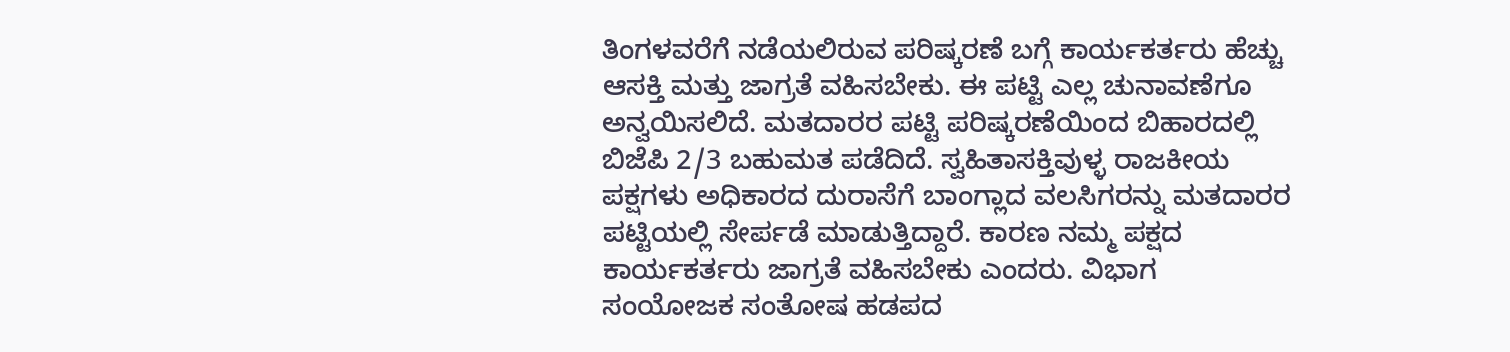ತಿಂಗಳವರೆಗೆ ನಡೆಯಲಿರುವ ಪರಿಷ್ಕರಣೆ ಬಗ್ಗೆ ಕಾರ್ಯಕರ್ತರು ಹೆಚ್ಚು ಆಸಕ್ತಿ ಮತ್ತು ಜಾಗ್ರತೆ ವಹಿಸಬೇಕು. ಈ ಪಟ್ಟಿ ಎಲ್ಲ ಚುನಾವಣೆಗೂ ಅನ್ವಯಿಸಲಿದೆ. ಮತದಾರರ ಪಟ್ಟಿ ಪರಿಷ್ಕರಣೆಯಿಂದ ಬಿಹಾರದಲ್ಲಿ ಬಿಜೆಪಿ 2/3 ಬಹುಮತ ಪಡೆದಿದೆ. ಸ್ವಹಿತಾಸಕ್ತಿವುಳ್ಳ ರಾಜಕೀಯ ಪಕ್ಷಗಳು ಅಧಿಕಾರದ ದುರಾಸೆಗೆ ಬಾಂಗ್ಲಾದ ವಲಸಿಗರನ್ನು ಮತದಾರರ ಪಟ್ಟಿಯಲ್ಲಿ ಸೇರ್ಪಡೆ ಮಾಡುತ್ತಿದ್ದಾರೆ. ಕಾರಣ ನಮ್ಮ ಪಕ್ಷದ ಕಾರ್ಯಕರ್ತರು ಜಾಗ್ರತೆ ವಹಿಸಬೇಕು ಎಂದರು. ವಿಭಾಗ ಸಂಯೋಜಕ ಸಂತೋಷ ಹಡಪದ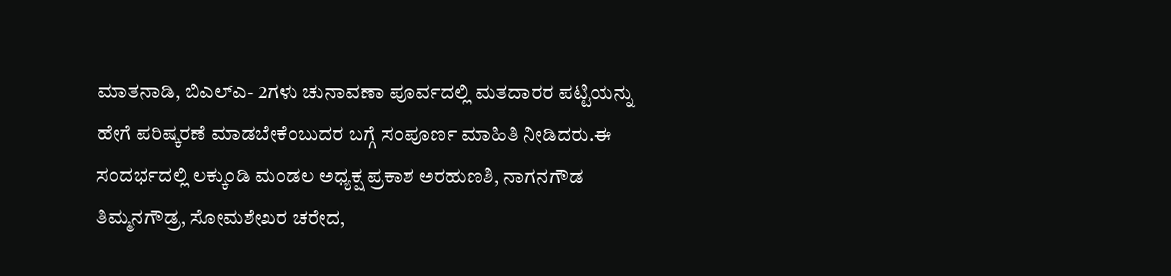ಮಾತನಾಡಿ, ಬಿಎಲ್ಎ- 2ಗಳು ಚುನಾವಣಾ ಪೂರ್ವದಲ್ಲಿ ಮತದಾರರ ಪಟ್ಟಿಯನ್ನು ಹೇಗೆ ಪರಿಷ್ಕರಣೆ ಮಾಡಬೇಕೆಂಬುದರ ಬಗ್ಗೆ ಸಂಪೂರ್ಣ ಮಾಹಿತಿ ನೀಡಿದರು.ಈ ಸಂದರ್ಭದಲ್ಲಿ ಲಕ್ಕುಂಡಿ ಮಂಡಲ ಅಧ್ಯಕ್ಷ ಪ್ರಕಾಶ ಅರಹುಣಶಿ, ನಾಗನಗೌಡ ತಿಮ್ಮನಗೌಡ್ರ, ಸೋಮಶೇಖರ ಚರೇದ,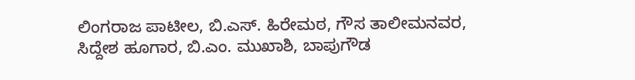ಲಿಂಗರಾಜ ಪಾಟೀಲ, ಬಿ.ಎಸ್. ಹಿರೇಮಠ, ಗೌಸ ತಾಲೀಮನವರ, ಸಿದ್ದೇಶ ಹೂಗಾರ, ಬಿ.ಎಂ. ಮುಖಾಶಿ, ಬಾಪುಗೌಡ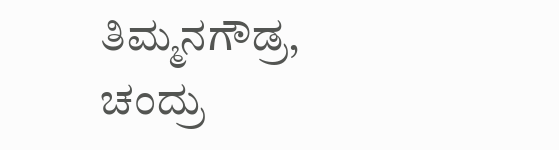ತಿಮ್ಮನಗೌಡ್ರ, ಚಂದ್ರು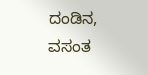ದಂಡಿನ, ವಸಂತ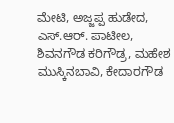ಮೇಟಿ, ಅಜ್ಜಪ್ಪ ಹುಡೇದ, ಎಸ್.ಆರ್. ಪಾಟೀಲ, ಶಿವನಗೌಡ ಕರಿಗೌಡ್ರ, ಮಹೇಶ ಮುಸ್ಕಿನಬಾವಿ, ಕೇದಾರಗೌಡ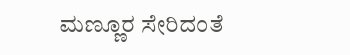ಮಣ್ಣೂರ ಸೇರಿದಂತೆ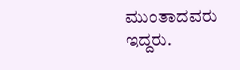ಮುಂತಾದವರು ಇದ್ದರು.